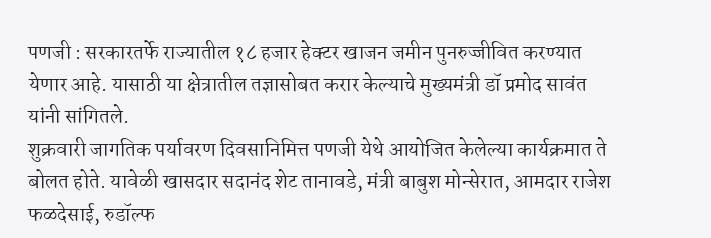पणजी : सरकारतर्फे राज्यातील १८ हजार हेक्टर खाजन जमीन पुनरुज्जीवित करण्यात येणार आहे. यासाठी या क्षेत्रातील तज्ञासोबत करार केल्याचे मुख्यमंत्री डॉ प्रमोद सावंत यांनी सांगितले.
शुक्रवारी जागतिक पर्यावरण दिवसानिमित्त पणजी येथे आयोजित केलेल्या कार्यक्रमात ते बोलत होते. यावेळी खासदार सदानंद शेट तानावडे, मंत्री बाबुश मोन्सेरात, आमदार राजेश फळदेसाई, रुडॉल्फ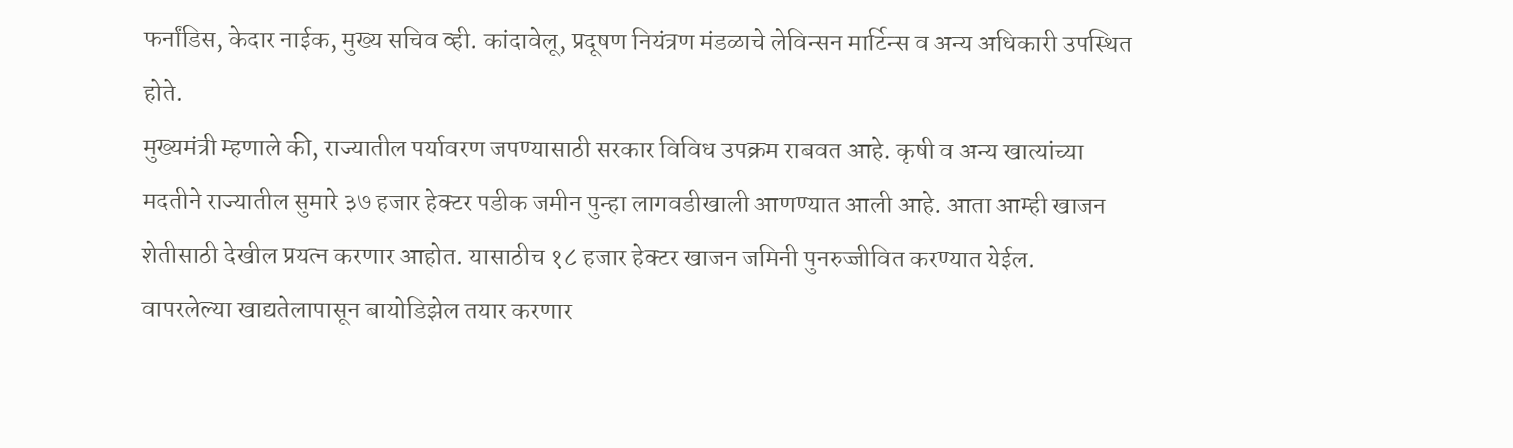फर्नांडिस, केदार नाईक, मुख्य सचिव व्ही. कांदावेलू, प्रदूषण नियंत्रण मंडळाचे लेविन्सन मार्टिन्स व अन्य अधिकारी उपस्थित होते.
मुख्यमंत्री म्हणाले की, राज्यातील पर्यावरण जपण्यासाठी सरकार विविध उपक्रम राबवत आहे. कृषी व अन्य खात्यांच्या मदतीने राज्यातील सुमारे ३७ हजार हेक्टर पडीक जमीन पुन्हा लागवडीखाली आणण्यात आली आहे. आता आम्ही खाजन शेतीसाठी देखील प्रयत्न करणार आहोत. यासाठीच १८ हजार हेक्टर खाजन जमिनी पुनरुज्जीवित करण्यात येईल.
वापरलेल्या खाद्यतेलापासून बायोडिझेल तयार करणार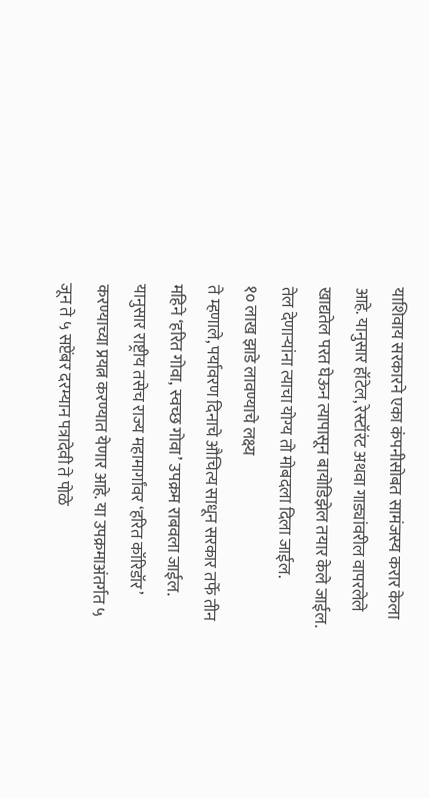याशिवाय सरकारने एका कंपनीसोबत सामंजस्य करार केला आहे. यानुसार हॉटेल, रेस्टॉरंट अथवा गाड्यांवरील वापरलेले खाद्यतेल परत घेऊन त्यापासून बायोडिझेल तयार केले जाईल. तेल देणाऱ्यांना त्याचा योग्य तो मोबदला दिला जाईल.
१० लाख झाडे लावण्याचे लक्ष्य
ते म्हणाले, पर्यावरण दिनाचे औचित्य साधून सरकार तर्फे तीन महिने ‘हरित गोवा, स्वच्छ गोवा’ उपक्रम राबवला जाईल. यानुसार राष्ट्रीय तसेच राज्य महामार्गांवर ‘हरित कॉरिडॉर’ करण्याच्या प्रयत्न करण्यात येणार आहे. या उपक्रमाअंतर्गत ५ जून ते ५ सप्टेंबर दरम्यान पत्रादेवी ते पोळे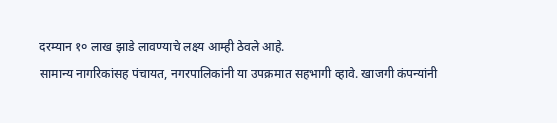दरम्यान १० लाख झाडे लावण्याचे लक्ष्य आम्ही ठेवले आहे.
सामान्य नागरिकांसह पंचायत, नगरपालिकांनी या उपक्रमात सहभागी व्हावे. खाजगी कंपन्यांनी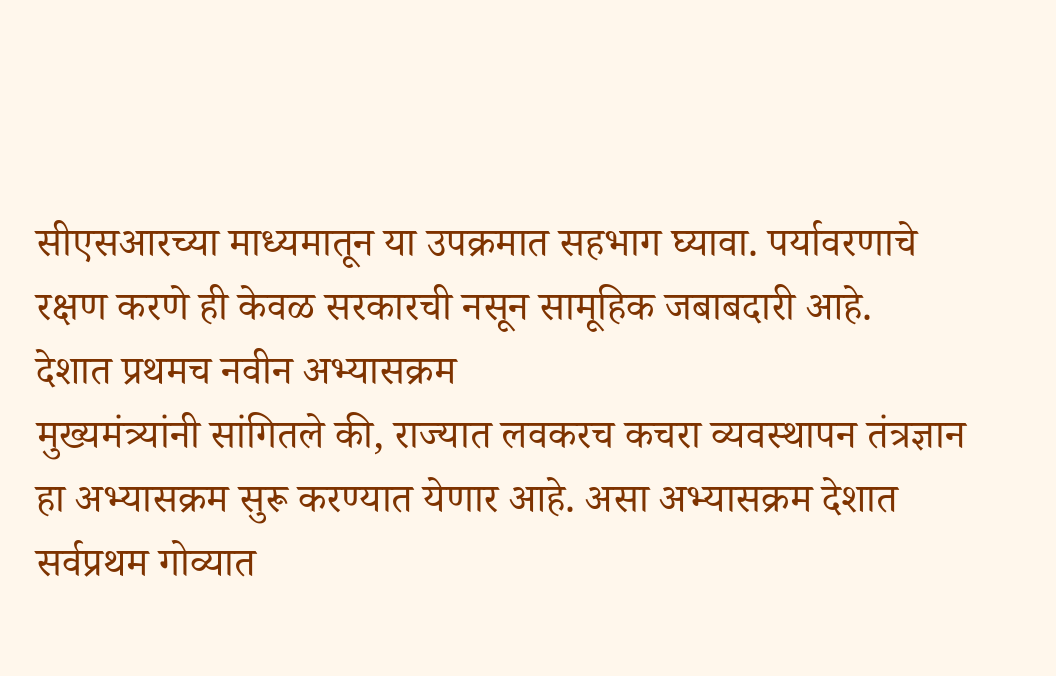सीएसआरच्या माध्यमातून या उपक्रमात सहभाग घ्यावा. पर्यावरणाचे रक्षण करणे ही केवळ सरकारची नसून सामूहिक जबाबदारी आहे.
देशात प्रथमच नवीन अभ्यासक्रम
मुख्यमंत्र्यांनी सांगितले की, राज्यात लवकरच कचरा व्यवस्थापन तंत्रज्ञान हा अभ्यासक्रम सुरू करण्यात येणार आहे. असा अभ्यासक्रम देशात सर्वप्रथम गोव्यात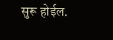सुरू होईल.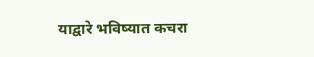याद्वारे भविष्यात कचरा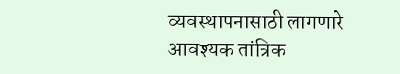व्यवस्थापनासाठी लागणारे आवश्यक तांत्रिक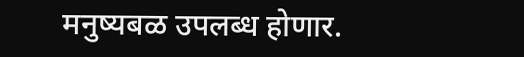मनुष्यबळ उपलब्ध होणार.